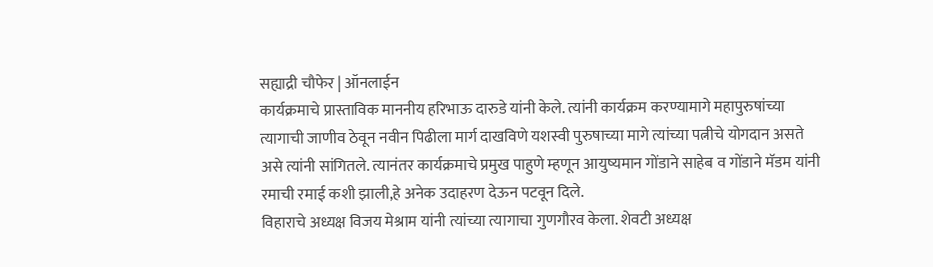सह्याद्री चौफेर | ऑनलाईन
कार्यक्रमाचे प्रास्ताविक माननीय हरिभाऊ दारुडे यांनी केले. त्यांनी कार्यक्रम करण्यामागे महापुरुषांच्या त्यागाची जाणीव ठेवून नवीन पिढीला मार्ग दाखविणे यशस्वी पुरुषाच्या मागे त्यांच्या पत्नीचे योगदान असते असे त्यांनी सांगितले. त्यानंतर कार्यक्रमाचे प्रमुख पाहुणे म्हणून आयुष्यमान गोंडाने साहेब व गोंडाने मॅडम यांनी रमाची रमाई कशी झाली,हे अनेक उदाहरण देऊन पटवून दिले.
विहाराचे अध्यक्ष विजय मेश्राम यांनी त्यांच्या त्यागाचा गुणगौरव केला. शेवटी अध्यक्ष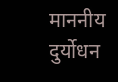माननीय दुर्योधन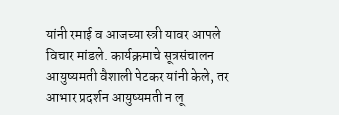यांनी रमाई व आजच्या स्त्री यावर आपले विचार मांडले. कार्यक्रमाचे सूत्रसंचालन आयुष्यमती वैशाली पेटकर यांनी केले, तर आभार प्रदर्शन आयुष्यमती न लू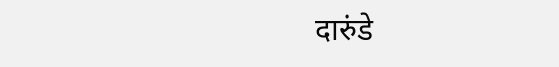दारुंडे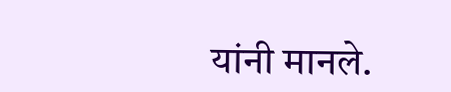यांनी मानले.